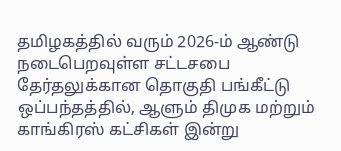தமிழகத்தில் வரும் 2026-ம் ஆண்டு நடைபெறவுள்ள சட்டசபை தேர்தலுக்கான தொகுதி பங்கீட்டு ஒப்பந்தத்தில், ஆளும் திமுக மற்றும்
காங்கிரஸ் கட்சிகள் இன்று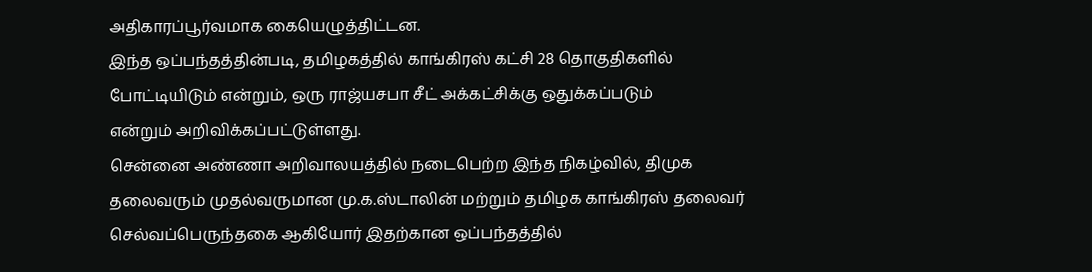அதிகாரப்பூர்வமாக கையெழுத்திட்டன.
இந்த ஒப்பந்தத்தின்படி, தமிழகத்தில் காங்கிரஸ் கட்சி 28 தொகுதிகளில் போட்டியிடும் என்றும், ஒரு ராஜ்யசபா சீட் அக்கட்சிக்கு ஒதுக்கப்படும்
என்றும் அறிவிக்கப்பட்டுள்ளது.
சென்னை அண்ணா அறிவாலயத்தில் நடைபெற்ற இந்த நிகழ்வில், திமுக தலைவரும் முதல்வருமான மு.க.ஸ்டாலின் மற்றும் தமிழக காங்கிரஸ் தலைவர் செல்வப்பெருந்தகை ஆகியோர் இதற்கான ஒப்பந்தத்தில்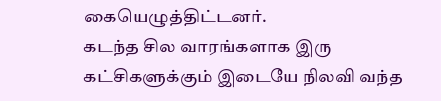கையெழுத்திட்டனர்.
கடந்த சில வாரங்களாக இரு கட்சிகளுக்கும் இடையே நிலவி வந்த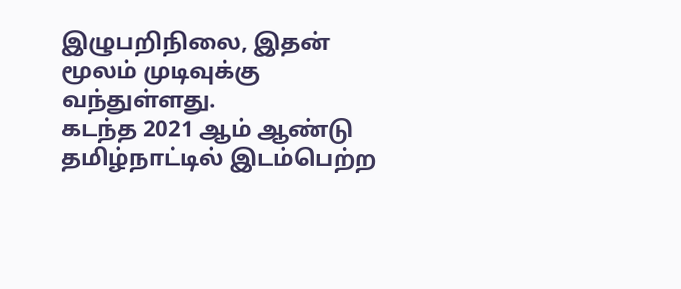இழுபறிநிலை, இதன் மூலம் முடிவுக்கு வந்துள்ளது.
கடந்த 2021 ஆம் ஆண்டு தமிழ்நாட்டில் இடம்பெற்ற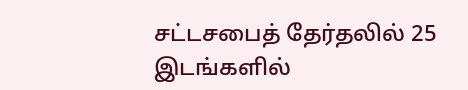சட்டசபைத் தேர்தலில் 25 இடங்களில்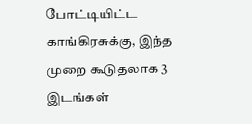போட்டியிட்ட காங்கிரசுக்கு, இந்த முறை கூடுதலாக 3 இடங்கள்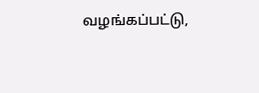வழங்கப்பட்டு,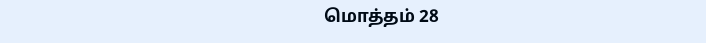மொத்தம் 28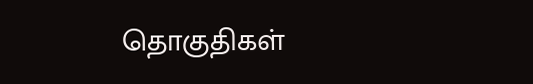தொகுதிகள்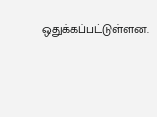ஒதுக்கப்பட்டுள்ளன.